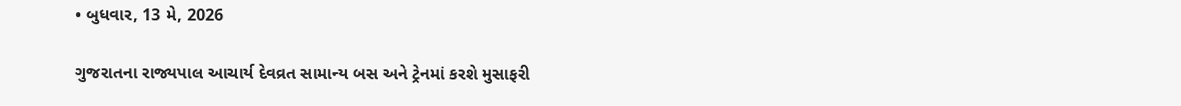• બુધવાર, 13 મે, 2026

ગુજરાતના રાજ્યપાલ આચાર્ય દેવવ્રત સામાન્ય બસ અને ટ્રેનમાં કરશે મુસાફરી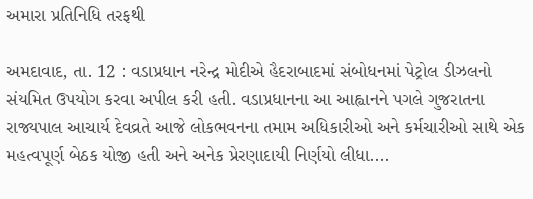અમારા પ્રતિનિધિ તરફથી

અમદાવાદ, તા. 12 : વડાપ્રધાન નરેન્દ્ર મોદીએ હૈદરાબાદમાં સંબોધનમાં પેટ્રોલ ડીઝલનો સંયમિત ઉપયોગ કરવા અપીલ કરી હતી. વડાપ્રધાનના આ આહ્વાનને પગલે ગુજરાતના રાજ્યપાલ આચાર્ય દેવવ્રતે આજે લોકભવનના તમામ અધિકારીઓ અને કર્મચારીઓ સાથે એક મહત્વપૂર્ણ બેઠક યોજી હતી અને અનેક પ્રેરણાદાયી નિર્ણયો લીધા....